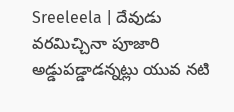Sreeleela | దేవుడు వరమిచ్చినా పూజారి అడ్డుపడ్డాడన్నట్లు యువ నటి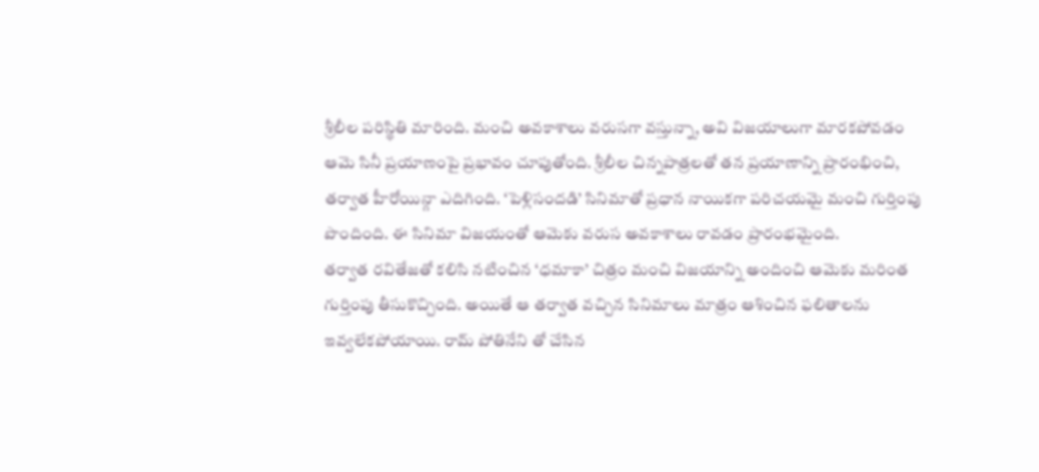శ్రీలీల పరిస్థితి మారింది. మంచి అవకాశాలు వరుసగా వస్తున్నా, అవి విజయాలుగా మారకపోవడం ఆమె సినీ ప్రయాణంపై ప్రభావం చూపుతోంది. శ్రీలీల చిన్నపాత్రలతో తన ప్రయాణాన్ని ప్రారంభించి, తర్వాత హీరోయిన్గా ఎదిగింది. ‘పెళ్లిసందడి’ సినిమాతో ప్రధాన నాయికగా పరిచయమై మంచి గుర్తింపు పొందింది. ఈ సినిమా విజయంతో ఆమెకు వరుస అవకాశాలు రావడం ప్రారంభమైంది.
తర్వాత రవితేజతో కలిసి నటించిన ‘ధమాకా’ చిత్రం మంచి విజయాన్ని అందించి ఆమెకు మరింత గుర్తింపు తీసుకొచ్చింది. అయితే ఆ తర్వాత వచ్చిన సినిమాలు మాత్రం ఆశించిన ఫలితాలను ఇవ్వలేకపోయాయి. రామ్ పోతినేని తో చేసిన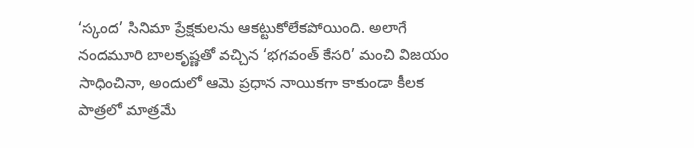‘స్కంద’ సినిమా ప్రేక్షకులను ఆకట్టుకోలేకపోయింది. అలాగే నందమూరి బాలకృష్ణతో వచ్చిన ‘భగవంత్ కేసరి’ మంచి విజయం సాధించినా, అందులో ఆమె ప్రధాన నాయికగా కాకుండా కీలక పాత్రలో మాత్రమే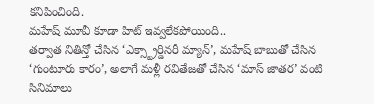కనిపించింది.
మహేష్ మూవీ కూడా హిట్ ఇవ్వలేకపోయింది..
తర్వాత నితిన్తో చేసిన ‘ఎక్స్ట్రార్డినరీ మ్యాన్’, మహేష్ బాబుతో చేసిన ‘గుంటూరు కారం’, అలాగే మళ్లీ రవితేజతో చేసిన ‘మాస్ జాతర’ వంటి సినిమాలు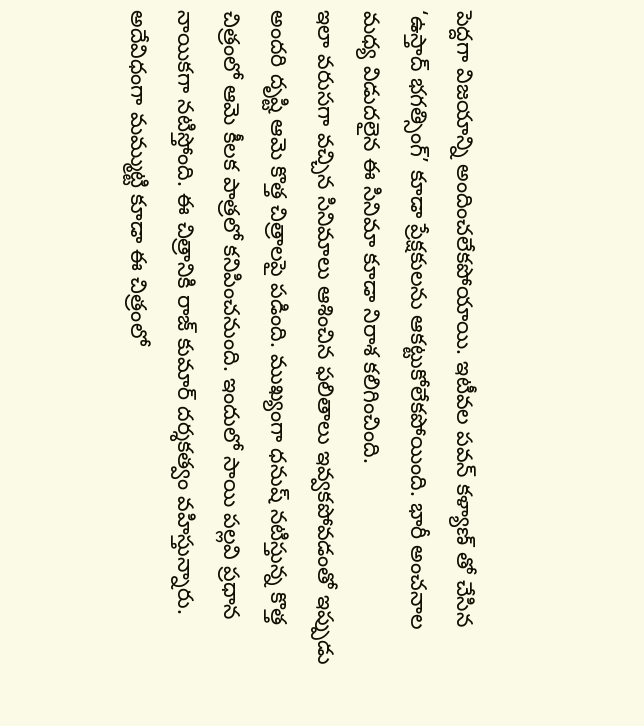పెద్దగా విజయాన్ని అందించలేకపోయాయి. ఇటీవల పవన్ కళ్యాణ్ తో చేసిన ‘ఉస్తాద్ భగత్సింగ్’ కూడా ప్రేక్షకులను ఆకట్టుకోలేకపోయింది. భారీ అంచనాల మధ్య విడుదలైన ఈ సినిమా కూడా నిరాశ కలిగించింది.
ఇలా వరుసగా వచ్చిన సినిమాలు ఆశించిన ఫలితాలు ఇవ్వకపోవడంతో ఇప్పుడు అందరి దృష్టి ఆమె కొత్త చిత్రాలపై పడింది. ముఖ్యంగా ధనుష్ నటిస్తున్న కొత్త చిత్రంలో ఆమె కీలక పాత్రలో కనిపించనుంది. ఇందులో సాయి పల్లవి ప్రధాన నాయికగా నటిస్తోంది. ఈ చిత్రానికి రాజ్ కుమార్ దర్శకత్వం వహిస్తున్నారు. అదేవిధంగా మమ్ముట్టి కూడా ఈ చిత్రంలో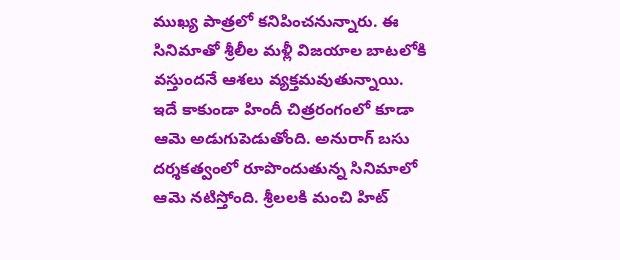ముఖ్య పాత్రలో కనిపించనున్నారు. ఈ సినిమాతో శ్రీలీల మళ్లీ విజయాల బాటలోకి వస్తుందనే ఆశలు వ్యక్తమవుతున్నాయి. ఇదే కాకుండా హిందీ చిత్రరంగంలో కూడా ఆమె అడుగుపెడుతోంది. అనురాగ్ బసు దర్శకత్వంలో రూపొందుతున్న సినిమాలో ఆమె నటిస్తోంది. శ్రీలలకి మంచి హిట్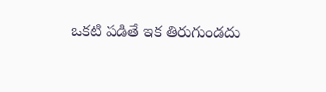ఒకటి పడితే ఇక తిరుగుండదు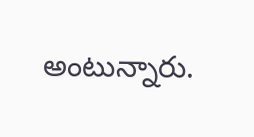అంటున్నారు.